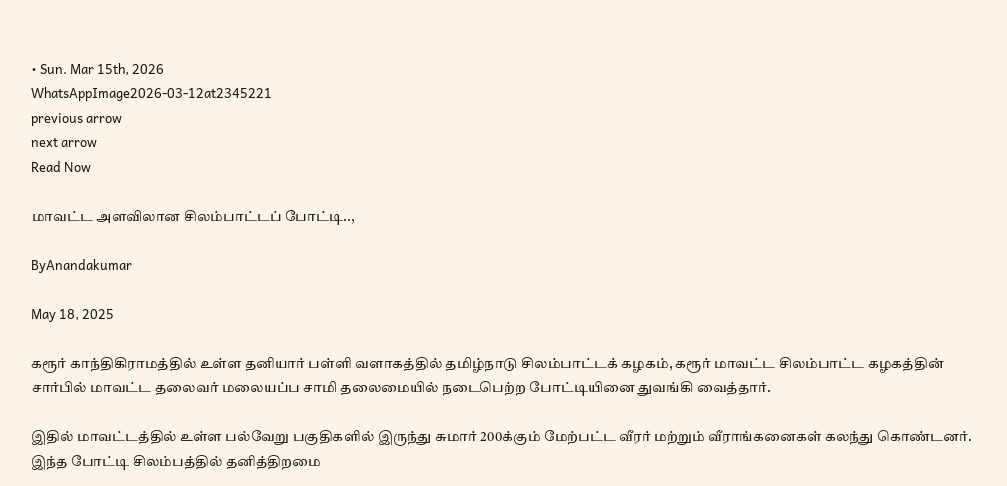• Sun. Mar 15th, 2026
WhatsAppImage2026-03-12at2345221
previous arrow
next arrow
Read Now

மாவட்ட அளவிலான சிலம்பாட்டப் போட்டி..,

ByAnandakumar

May 18, 2025

கரூர் காந்திகிராமத்தில் உள்ள தனியார் பள்ளி வளாகத்தில் தமிழ்நாடு சிலம்பாட்டக் கழகம், கரூர் மாவட்ட சிலம்பாட்ட கழகத்தின் சார்பில் மாவட்ட தலைவர் மலையப்ப சாமி தலைமையில் நடைபெற்ற போட்டியினை துவங்கி வைத்தார்.

இதில் மாவட்டத்தில் உள்ள பல்வேறு பகுதிகளில் இருந்து சுமார் 200க்கும் மேற்பட்ட வீரர் மற்றும் வீராங்கனைகள் கலந்து கொண்டனர். இந்த போட்டி சிலம்பத்தில் தனித்திறமை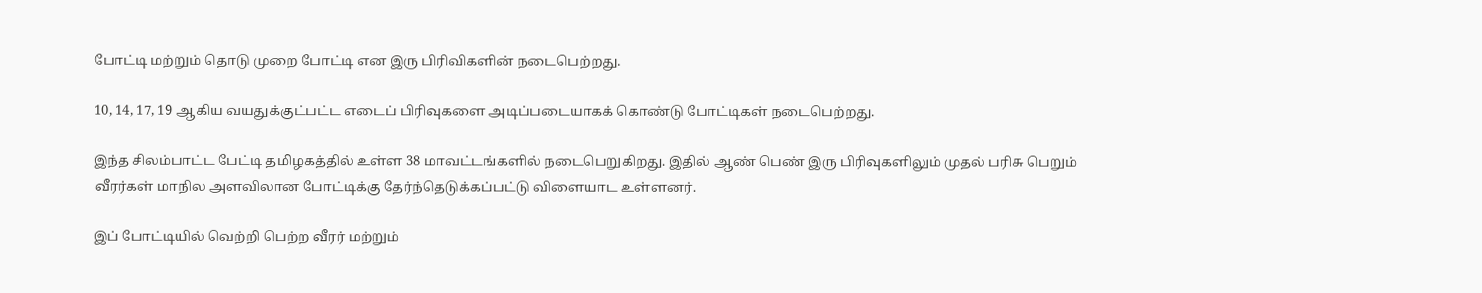போட்டி மற்றும் தொடு முறை போட்டி என இரு பிரிவிகளின் நடைபெற்றது.

10, 14, 17, 19 ஆகிய வயதுக்குட்பட்ட எடைப் பிரிவுகளை அடிப்படையாகக் கொண்டு போட்டிகள் நடைபெற்றது.

இந்த சிலம்பாட்ட பேட்டி தமிழகத்தில் உள்ள 38 மாவட்டங்களில் நடைபெறுகிறது. இதில் ஆண் பெண் இரு பிரிவுகளிலும் முதல் பரிசு பெறும் வீரர்கள் மாநில அளவிலான போட்டிக்கு தேர்ந்தெடுக்கப்பட்டு விளையாட உள்ளனர்.

இப் போட்டியில் வெற்றி பெற்ற வீரர் மற்றும்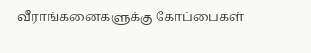வீராங்கனைகளுக்கு கோப்பைகள்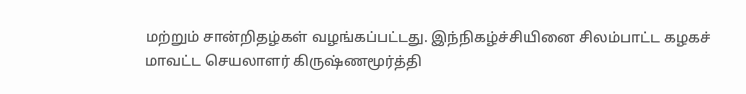மற்றும் சான்றிதழ்கள் வழங்கப்பட்டது. இந்நிகழ்ச்சியினை சிலம்பாட்ட கழகச் மாவட்ட செயலாளர் கிருஷ்ணமூர்த்தி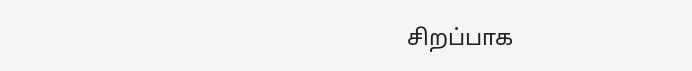சிறப்பாக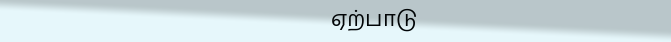ஏற்பாடு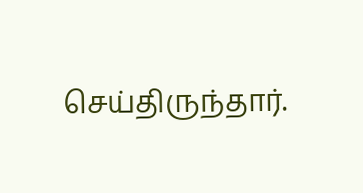செய்திருந்தார்.